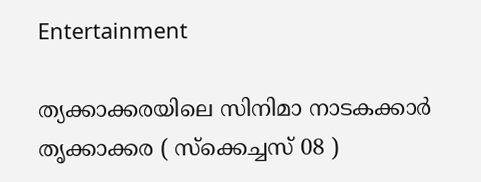Entertainment

ത്യക്കാക്കരയിലെ സിനിമാ നാടകക്കാര്‍ തൃക്കാക്കര ( സ്‌ക്കെച്ചസ് 08 )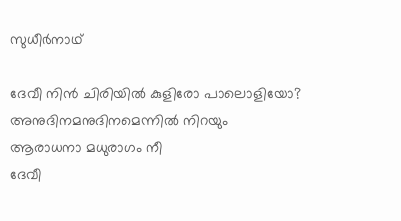സുധീര്‍നാഥ്

ദേവീ നിന്‍ ചിരിയില്‍ കുളിരോ പാലൊളിയോ?
അനുദിനമനുദിനമെന്നില്‍ നിറയും
ആരാധനാ മധുരാഗം നീ
ദേവീ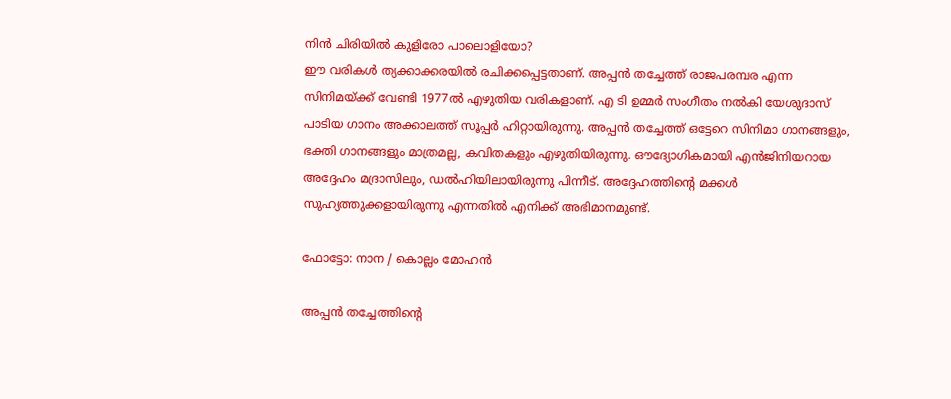നിന്‍ ചിരിയില്‍ കുളിരോ പാലൊളിയോ?
ഈ വരികള്‍ ത്യക്കാക്കരയില്‍ രചിക്കപ്പെട്ടതാണ്. അപ്പന്‍ തച്ചേത്ത് രാജപരമ്പര എന്ന സിനിമയ്ക്ക് വേണ്ടി 1977ല്‍ എഴുതിയ വരികളാണ്. എ ടി ഉമ്മര്‍ സംഗീതം നല്‍കി യേശുദാസ് പാടിയ ഗാനം അക്കാലത്ത് സൂപ്പര്‍ ഹിറ്റായിരുന്നു. അപ്പന്‍ തച്ചേത്ത് ഒട്ടേറെ സിനിമാ ഗാനങ്ങളും, ഭക്തി ഗാനങ്ങളും മാത്രമല്ല, കവിതകളും എഴുതിയിരുന്നു. ഔദ്യോഗികമായി എന്‍ജിനിയറായ അദ്ദേഹം മദ്രാസിലും, ഡല്‍ഹിയിലായിരുന്നു പിന്നീട്. അദ്ദേഹത്തിന്‍റെ മക്കള്‍ സുഹ്യത്തുക്കളായിരുന്നു എന്നതില്‍ എനിക്ക് അഭിമാനമുണ്ട്.

ഫോട്ടോ: നാന / കൊല്ലം മോഹൻ

അപ്പന്‍ തച്ചേത്തിന്‍റെ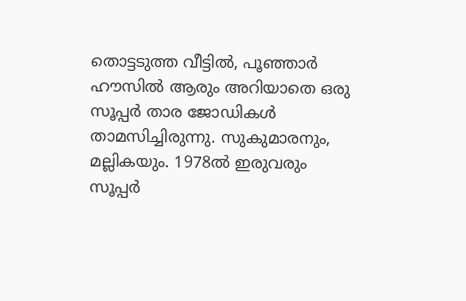തൊട്ടടുത്ത വീട്ടില്‍, പൂഞ്ഞാര്‍ ഹൗസില്‍ ആരും അറിയാതെ ഒരു സൂപ്പര്‍ താര ജോഡികള്‍ താമസിച്ചിരുന്നു. സുകുമാരനും, മല്ലികയും. 1978ല്‍ ഇരുവരും സൂപ്പര്‍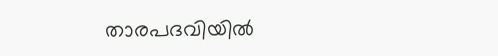താരപദവിയില്‍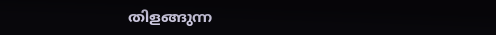തിളങ്ങുന്ന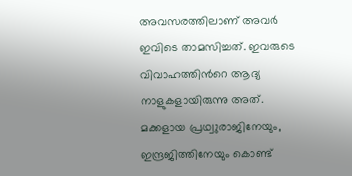അവസരത്തിലാണ് അവര്‍ ഇവിടെ താമസിച്ചത്. ഇവരുടെ വിവാഹത്തിന്‍റെ ആദ്യ നാളുകളായിരുന്നു അത്. മക്കളായ പ്രഥ്വുരാജിനേയും, ഇന്ദ്രജിത്തിനേയും കൊണ്ട്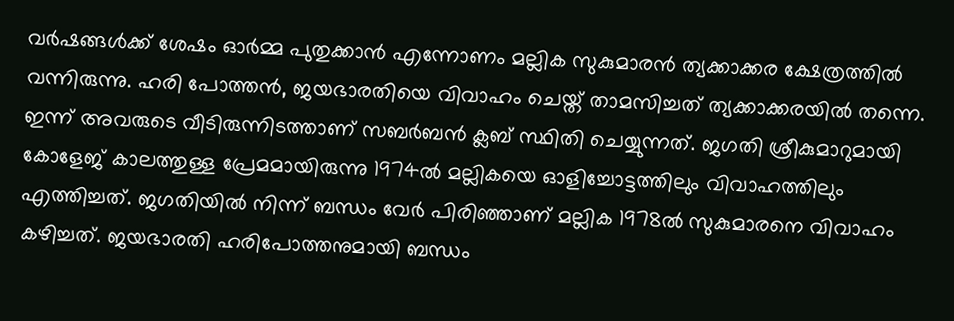വര്‍ഷങ്ങള്‍ക്ക് ശേഷം ഓര്‍മ്മ പുതുക്കാന്‍ എന്നോണം മല്ലിക സുകുമാരന്‍ ത്യക്കാക്കര ക്ഷേത്രത്തില്‍ വന്നിരുന്നു. ഹരി പോത്തന്‍, ജയഭാരതിയെ വിവാഹം ചെയ്ത് താമസിച്ചത് ത്യക്കാക്കരയില്‍ തന്നെ. ഇന്ന് അവരുടെ വീടിരുന്നിടത്താണ് സബര്‍ബന്‍ ക്ലബ് സ്ഥിതി ചെയ്യുന്നത്. ജഗതി ശ്രീകുമാറുമായി കോളേജ് കാലത്തുള്ള പ്രേമമായിരുന്നു 1974ല്‍ മല്ലികയെ ഓളിച്ചോട്ടത്തിലും വിവാഹത്തിലും എത്തിച്ചത്. ജഗതിയില്‍ നിന്ന് ബന്ധം വേര്‍ പിരിഞ്ഞാണ് മല്ലിക 1978ല്‍ സുകുമാരനെ വിവാഹം കഴിച്ചത്. ജയഭാരതി ഹരിപോത്തനുമായി ബന്ധം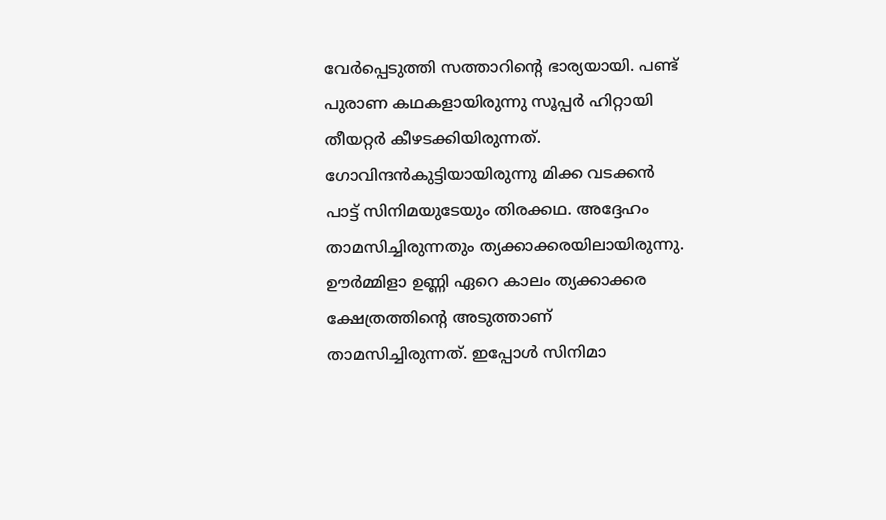വേര്‍പ്പെടുത്തി സത്താറിന്‍റെ ഭാര്യയായി. പണ്ട് പുരാണ കഥകളായിരുന്നു സൂപ്പര്‍ ഹിറ്റായി തീയറ്റര്‍ കീഴടക്കിയിരുന്നത്. ഗോവിന്ദന്‍കുട്ടിയായിരുന്നു മിക്ക വടക്കന്‍ പാട്ട് സിനിമയുടേയും തിരക്കഥ. അദ്ദേഹം താമസിച്ചിരുന്നതും ത്യക്കാക്കരയിലായിരുന്നു. ഊര്‍മ്മിളാ ഉണ്ണി ഏറെ കാലം ത്യക്കാക്കര ക്ഷേത്രത്തിന്‍റെ അടുത്താണ് താമസിച്ചിരുന്നത്. ഇപ്പോള്‍ സിനിമാ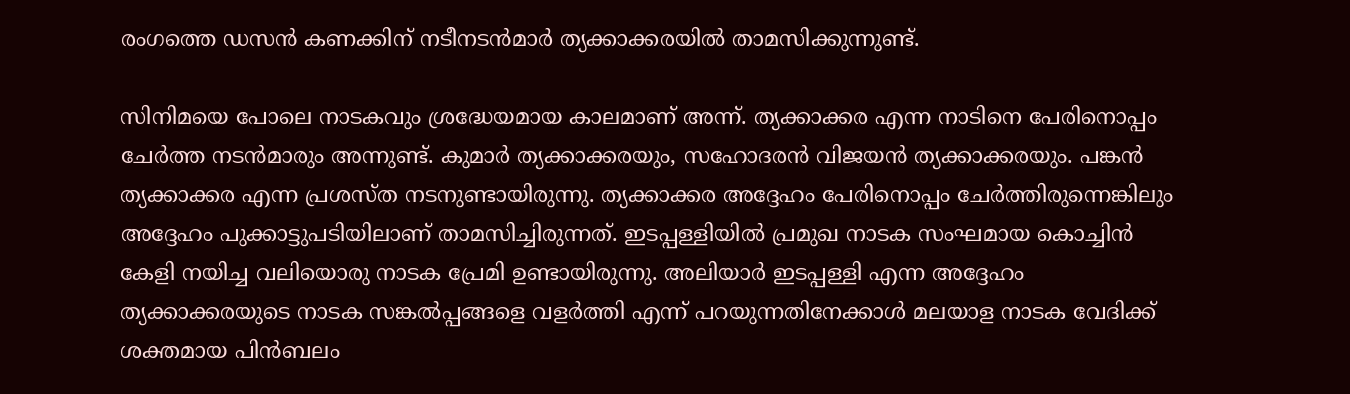രംഗത്തെ ഡസന്‍ കണക്കിന് നടീനടന്‍മാര്‍ ത്യക്കാക്കരയില്‍ താമസിക്കുന്നുണ്ട്.

സിനിമയെ പോലെ നാടകവും ശ്രദ്ധേയമായ കാലമാണ് അന്ന്. ത്യക്കാക്കര എന്ന നാടിനെ പേരിനൊപ്പം ചേര്‍ത്ത നടന്‍മാരും അന്നുണ്ട്. കുമാര്‍ ത്യക്കാക്കരയും, സഹോദരന്‍ വിജയന്‍ ത്യക്കാക്കരയും. പങ്കന്‍ ത്യക്കാക്കര എന്ന പ്രശസ്ത നടനുണ്ടായിരുന്നു. ത്യക്കാക്കര അദ്ദേഹം പേരിനൊപ്പം ചേര്‍ത്തിരുന്നെങ്കിലും അദ്ദേഹം പുക്കാട്ടുപടിയിലാണ് താമസിച്ചിരുന്നത്. ഇടപ്പള്ളിയില്‍ പ്രമുഖ നാടക സംഘമായ കൊച്ചിന്‍ കേളി നയിച്ച വലിയൊരു നാടക പ്രേമി ഉണ്ടായിരുന്നു. അലിയാര്‍ ഇടപ്പള്ളി എന്ന അദ്ദേഹം ത്യക്കാക്കരയുടെ നാടക സങ്കല്‍പ്പങ്ങളെ വളര്‍ത്തി എന്ന് പറയുന്നതിനേക്കാള്‍ മലയാള നാടക വേദിക്ക് ശക്തമായ പിന്‍ബലം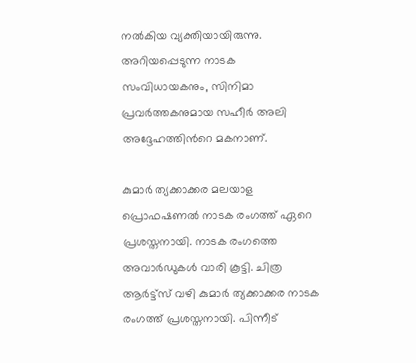നല്‍കിയ വ്യക്തിയായിരുന്നു. അറിയപ്പെടുന്ന നാടക സംവിധായകനും, സിനിമാ പ്രവര്‍ത്തകനുമായ സഹീര്‍ അലി അദ്ദേഹത്തിന്‍റെ മകനാണ്.

കുമാര്‍ ത്യക്കാക്കര മലയാള പ്രൊഫഷണല്‍ നാടക രംഗത്ത് ഏറെ പ്രശസ്തനായി. നാടക രംഗത്തെ അവാര്‍ഡുകള്‍ വാരി കൂട്ടി. ചിത്ര ആര്‍ട്ട്സ് വഴി കുമാര്‍ ത്യക്കാക്കര നാടക രംഗത്ത് പ്രശസ്തനായി. പിന്നീട്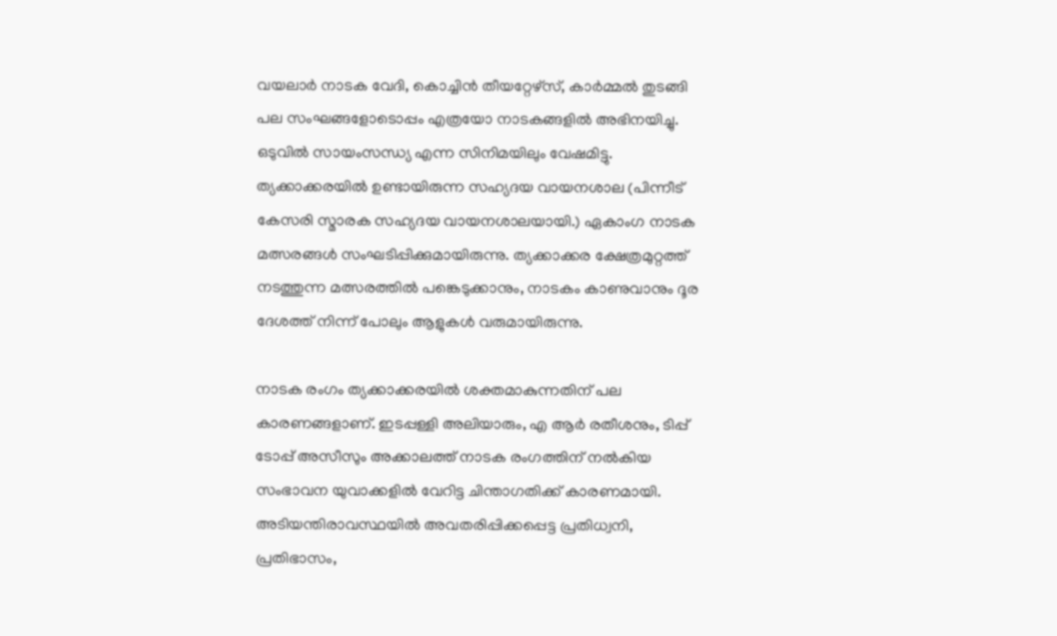വയലാര്‍ നാടക വേദി, കൊച്ചിന്‍ തീയറ്റേഴ്സ്, കാര്‍മ്മല്‍ തുടങ്ങി പല സംഘങ്ങളോടൊപ്പം എത്രയോ നാടകങ്ങളില്‍ അഭിനയിച്ചു. ഒടുവില്‍ സായംസന്ധ്യ എന്ന സിനിമയിലും വേഷമിട്ടു. ത്യക്കാക്കരയില്‍ ഉണ്ടായിരുന്ന സഹ്യദയ വായനശാല (പിന്നീട് കേസരി സ്മാരക സഹ്യദയ വായനശാലയായി.) ഏകാംഗ നാടക മത്സരങ്ങള്‍ സംഘടിപ്പിക്കുമായിരുന്നു. ത്യക്കാക്കര ക്ഷേത്രമുറ്റത്ത് നടത്തുന്ന മത്സരത്തില്‍ പങ്കെടുക്കാനും, നാടകം കാണുവാനും ദൂര ദേശത്ത് നിന്ന് പോലും ആളുകള്‍ വരുമായിരുന്നു.

നാടക രംഗം ത്യക്കാക്കരയില്‍ ശക്തമാകുന്നതിന് പല കാരണങ്ങളാണ്. ഇടപ്പള്ളി അലിയാരും, എ ആര്‍ രതീശനും, ടിപ്പ് ടോപ്പ് അസീസും അക്കാലത്ത് നാടക രംഗത്തിന് നല്‍കിയ സംഭാവന യുവാക്കളില്‍ വേറിട്ട ചിന്താഗതിക്ക് കാരണമായി. അടിയന്തിരാവസ്ഥയില്‍ അവതരിപ്പിക്കപ്പെട്ട പ്രതിധ്വനി, പ്രതിഭാസം,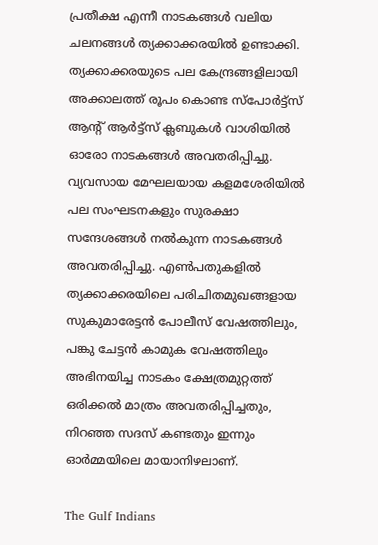പ്രതീക്ഷ എന്നീ നാടകങ്ങള്‍ വലിയ ചലനങ്ങള്‍ ത്യക്കാക്കരയില്‍ ഉണ്ടാക്കി. ത്യക്കാക്കരയുടെ പല കേന്ദ്രങ്ങളിലായി അക്കാലത്ത് രൂപം കൊണ്ട സ്പോര്‍ട്ട്സ് ആന്‍റ് ആര്‍ട്ട്സ് ക്ലബുകള്‍ വാശിയില്‍ ഓരോ നാടകങ്ങള്‍ അവതരിപ്പിച്ചു. വ്യവസായ മേഘലയായ കളമശേരിയില്‍ പല സംഘടനകളും സുരക്ഷാ സന്ദേശങ്ങള്‍ നല്‍കുന്ന നാടകങ്ങള്‍ അവതരിപ്പിച്ചു. എണ്‍പതുകളില്‍ ത്യക്കാക്കരയിലെ പരിചിതമുഖങ്ങളായ സുകുമാരേട്ടന്‍ പോലീസ് വേഷത്തിലും, പങ്കു ചേട്ടന്‍ കാമുക വേഷത്തിലും അഭിനയിച്ച നാടകം ക്ഷേത്രമുറ്റത്ത് ഒരിക്കല്‍ മാത്രം അവതരിപ്പിച്ചതും, നിറഞ്ഞ സദസ് കണ്ടതും ഇന്നും ഓര്‍മ്മയിലെ മായാനിഴലാണ്.

The Gulf Indians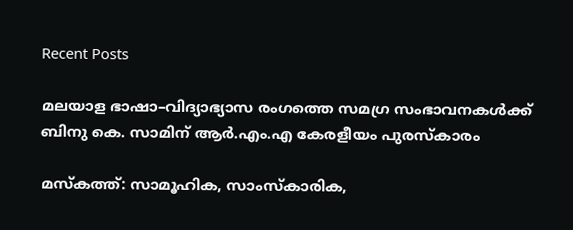Recent Posts

മലയാള ഭാഷാ–വിദ്യാഭ്യാസ രംഗത്തെ സമഗ്ര സംഭാവനകൾക്ക് ബിനു കെ. സാമിന് ആർ.എം.എ കേരളീയം പുരസ്‌കാരം

മസ്കത്ത്: സാമൂഹിക, സാംസ്‌കാരിക,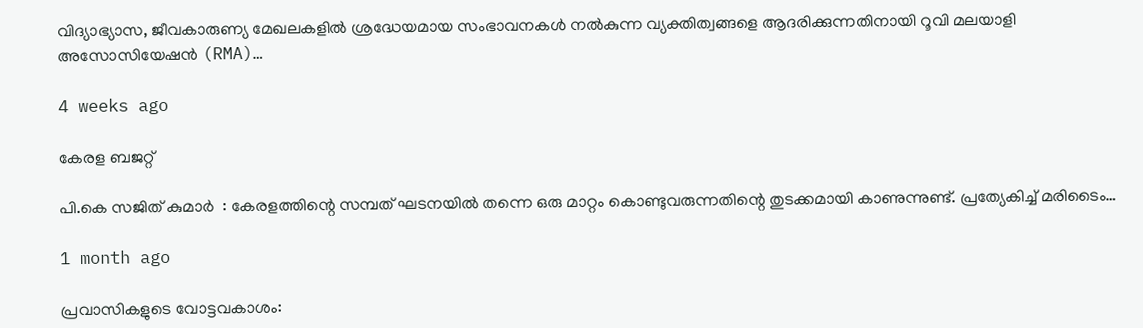വിദ്യാഭ്യാസ, ജീവകാരുണ്യ മേഖലകളിൽ ശ്രദ്ധേയമായ സംഭാവനകൾ നൽകുന്ന വ്യക്തിത്വങ്ങളെ ആദരിക്കുന്നതിനായി റൂവി മലയാളി അസോസിയേഷൻ (RMA)…

4 weeks ago

കേരള ബജറ്റ്

പി.കെ സജിത് കുമാര്‍  : കേരളത്തിന്റെ സമ്പത് ഘടനയിൽ തന്നെ ഒരു മാറ്റം കൊണ്ടുവരുന്നതിന്റെ തുടക്കമായി കാണുന്നുണ്ട്. പ്രത്യേകിച്ച് മരിടൈം…

1 month ago

പ്രവാസികളുടെ വോട്ടവകാശം: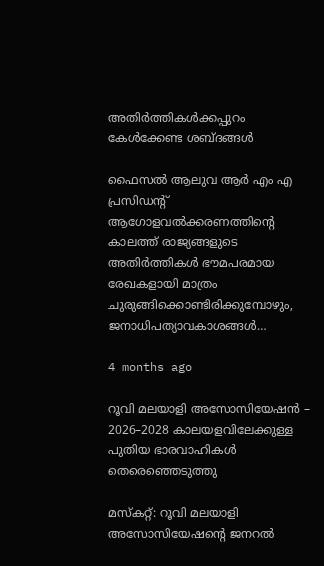അതിർത്തികൾക്കപ്പുറം കേൾക്കേണ്ട ശബ്ദങ്ങൾ

ഫൈസൽ ആലുവ ആർ എം എ പ്രസിഡന്റ് ആഗോളവൽക്കരണത്തിന്റെ കാലത്ത് രാജ്യങ്ങളുടെ അതിർത്തികൾ ഭൗമപരമായ രേഖകളായി മാത്രം ചുരുങ്ങിക്കൊണ്ടിരിക്കുമ്പോഴും, ജനാധിപത്യാവകാശങ്ങൾ…

4 months ago

റൂവി മലയാളി അസോസിയേഷൻ – 2026–2028 കാലയളവിലേക്കുള്ള പുതിയ ഭാരവാഹികൾ തെരെഞ്ഞെടുത്തു

മസ്കറ്റ്: റൂവി മലയാളി അസോസിയേഷന്റെ ജനറൽ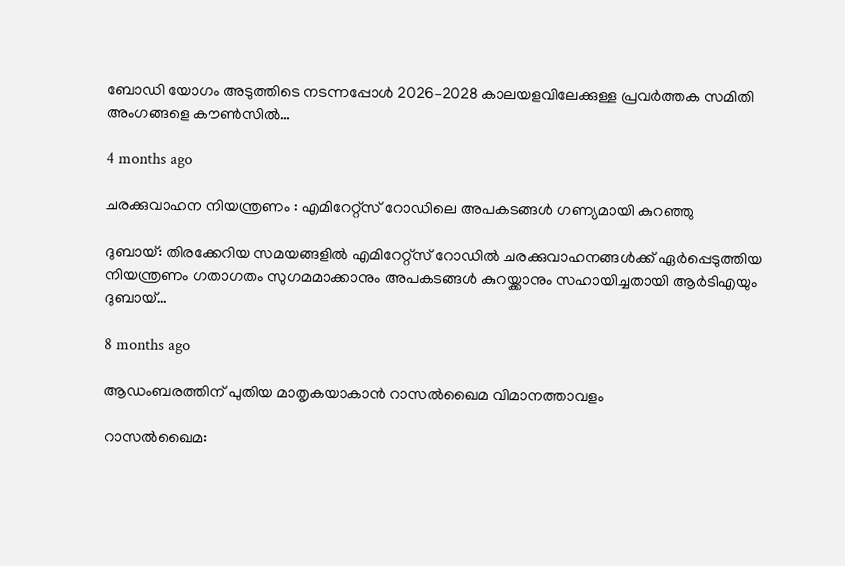ബോഡി യോഗം അടുത്തിടെ നടന്നപ്പോൾ 2026–2028 കാലയളവിലേക്കുള്ള പ്രവർത്തക സമിതി അംഗങ്ങളെ കൗൺസിൽ…

4 months ago

ചരക്കുവാഹന നിയന്ത്രണം : എമിറേറ്റ്സ് റോഡിലെ അപകടങ്ങൾ ഗണ്യമായി കുറഞ്ഞു

ദുബായ്: തിരക്കേറിയ സമയങ്ങളിൽ എമിറേറ്റ്സ് റോഡിൽ ചരക്കുവാഹനങ്ങൾക്ക് ഏർപ്പെടുത്തിയ നിയന്ത്രണം ഗതാഗതം സുഗമമാക്കാനും അപകടങ്ങൾ കുറയ്ക്കാനും സഹായിച്ചതായി ആർടിഎയും ദുബായ്…

8 months ago

ആഡംബരത്തിന് പുതിയ മാതൃകയാകാൻ റാസൽഖൈമ വിമാനത്താവളം

റാസൽഖൈമ: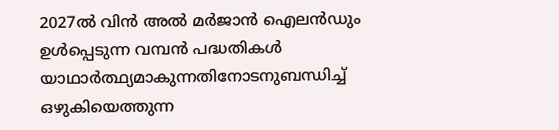2027ൽ വിൻ അൽ മർജാൻ ഐലൻഡും ഉൾപ്പെടുന്ന വമ്പൻ പദ്ധതികൾ യാഥാർത്ഥ്യമാകുന്നതിനോടനുബന്ധിച്ച് ഒഴുകിയെത്തുന്ന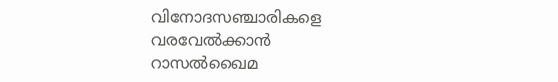വിനോദസഞ്ചാരികളെ വരവേൽക്കാൻ റാസൽഖൈമ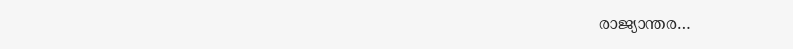രാജ്യാന്തര…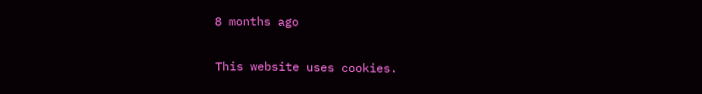8 months ago

This website uses cookies.